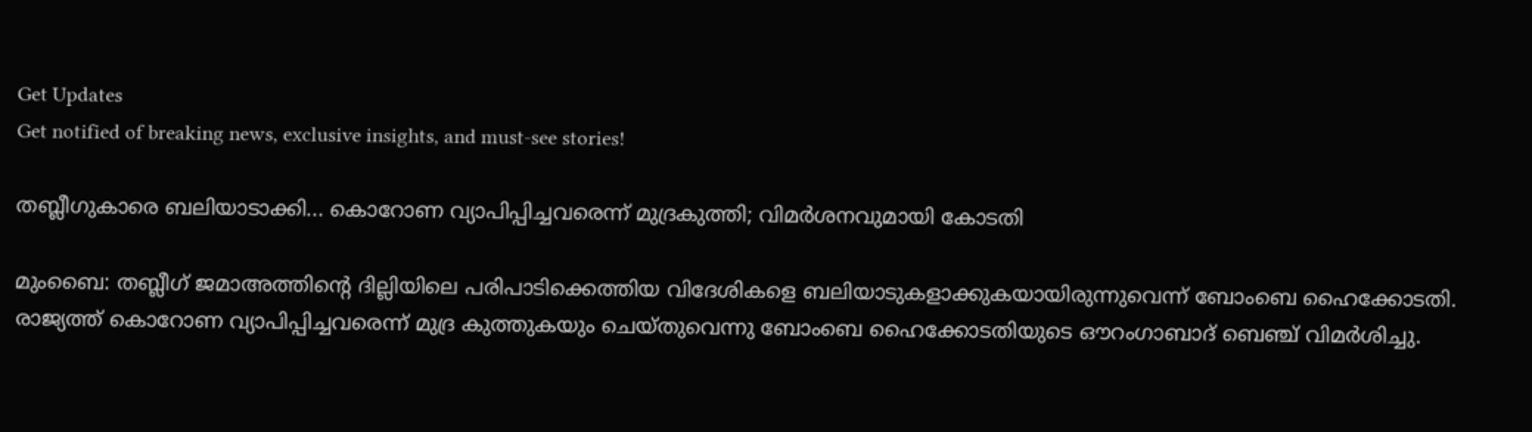Get Updates
Get notified of breaking news, exclusive insights, and must-see stories!

തബ്ലീഗുകാരെ ബലിയാടാക്കി... കൊറോണ വ്യാപിപ്പിച്ചവരെന്ന് മുദ്രകുത്തി; വിമര്‍ശനവുമായി കോടതി

മുംബൈ: തബ്ലീഗ് ജമാഅത്തിന്റെ ദില്ലിയിലെ പരിപാടിക്കെത്തിയ വിദേശികളെ ബലിയാടുകളാക്കുകയായിരുന്നുവെന്ന് ബോംബെ ഹൈക്കോടതി. രാജ്യത്ത് കൊറോണ വ്യാപിപ്പിച്ചവരെന്ന് മുദ്ര കുത്തുകയും ചെയ്തുവെന്നു ബോംബെ ഹൈക്കോടതിയുടെ ഔറംഗാബാദ് ബെഞ്ച് വിമര്‍ശിച്ചു.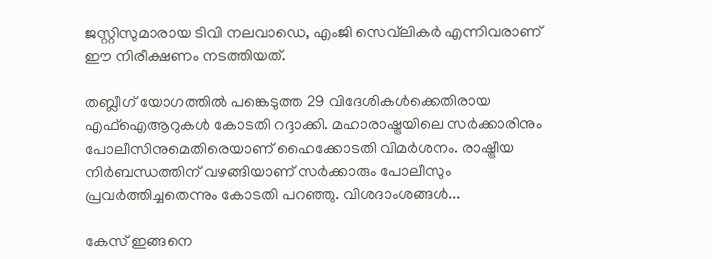ജസ്റ്റിസുമാരായ ടിവി നലവാഡെ, എംജി സെവ്‌ലികര്‍ എന്നിവരാണ് ഈ നിരീക്ഷണം നടത്തിയത്.

തബ്ലീഗ് യോഗത്തില്‍ പങ്കെടുത്ത 29 വിദേശികള്‍ക്കെതിരായ എഫ്‌ഐആറുകള്‍ കോടതി റദ്ദാക്കി. മഹാരാഷ്ട്രയിലെ സര്‍ക്കാരിനും പോലീസിനുമെതിരെയാണ് ഹൈക്കോടതി വിമര്‍ശനം. രാഷ്ട്രീയ നിര്‍ബന്ധത്തിന് വഴങ്ങിയാണ് സര്‍ക്കാരും പോലീസും പ്രവര്‍ത്തിച്ചതെന്നും കോടതി പറഞ്ഞു. വിശദാംശങ്ങള്‍...

കേസ് ഇങ്ങനെ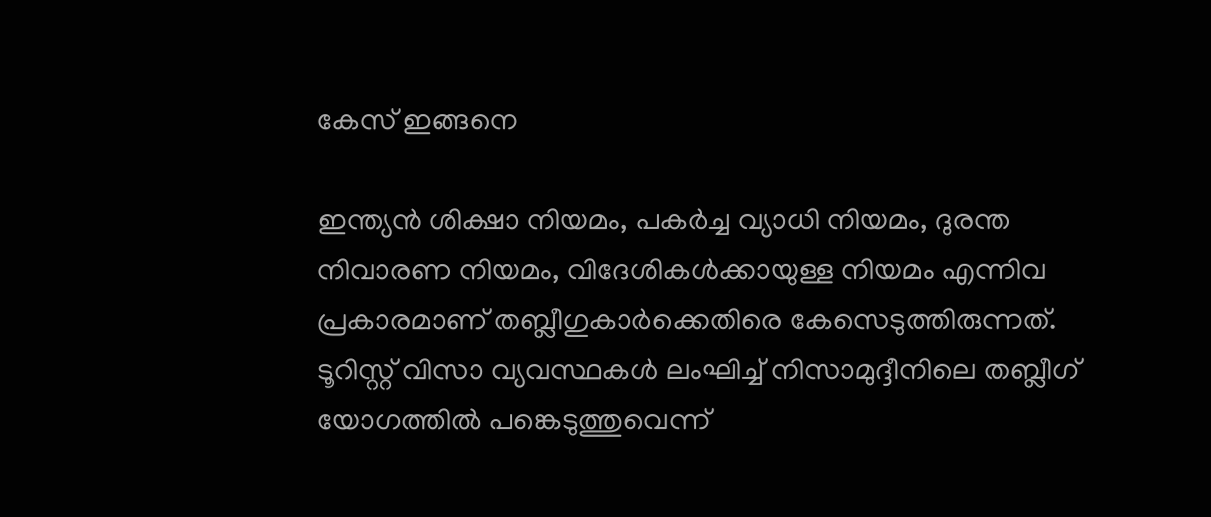കേസ് ഇങ്ങനെ

ഇന്ത്യന്‍ ശിക്ഷാ നിയമം, പകര്‍ച്ച വ്യാധി നിയമം, ദുരന്ത നിവാരണ നിയമം, വിദേശികള്‍ക്കായുള്ള നിയമം എന്നിവ പ്രകാരമാണ് തബ്ലീഗുകാര്‍ക്കെതിരെ കേസെടുത്തിരുന്നത്. ടൂറിസ്റ്റ് വിസാ വ്യവസ്ഥകള്‍ ലംഘിച്ച് നിസാമുദ്ദീനിലെ തബ്ലീഗ് യോഗത്തില്‍ പങ്കെടുത്തുവെന്ന്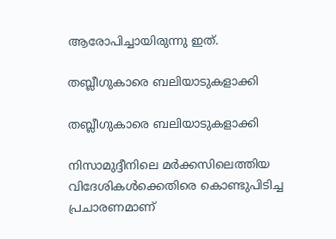ആരോപിച്ചായിരുന്നു ഇത്.

തബ്ലീഗുകാരെ ബലിയാടുകളാക്കി

തബ്ലീഗുകാരെ ബലിയാടുകളാക്കി

നിസാമുദ്ദീനിലെ മര്‍ക്കസിലെത്തിയ വിദേശികള്‍ക്കെതിരെ കൊണ്ടുപിടിച്ച പ്രചാരണമാണ്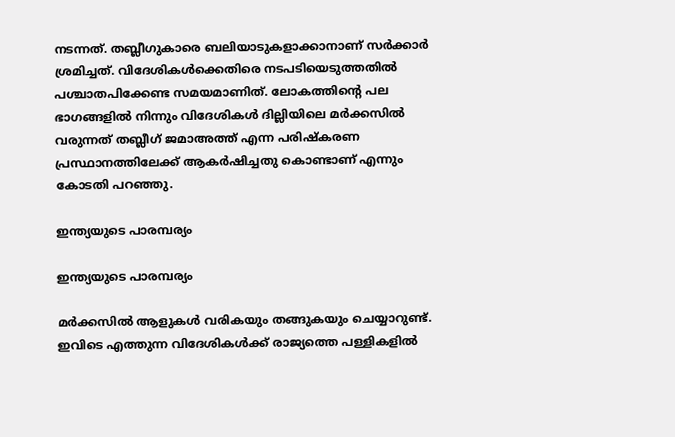നടന്നത്. തബ്ലീഗുകാരെ ബലിയാടുകളാക്കാനാണ് സര്‍ക്കാര്‍ ശ്രമിച്ചത്. വിദേശികള്‍ക്കെതിരെ നടപടിയെടുത്തതില്‍ പശ്ചാതപിക്കേണ്ട സമയമാണിത്. ലോകത്തിന്റെ പല ഭാഗങ്ങളില്‍ നിന്നും വിദേശികള്‍ ദില്ലിയിലെ മര്‍ക്കസില്‍ വരുന്നത് തബ്ലീഗ് ജമാഅത്ത് എന്ന പരിഷ്‌കരണ പ്രസ്ഥാനത്തിലേക്ക് ആകര്‍ഷിച്ചതു കൊണ്ടാണ് എന്നും കോടതി പറഞ്ഞു.

ഇന്ത്യയുടെ പാരമ്പര്യം

ഇന്ത്യയുടെ പാരമ്പര്യം

മര്‍ക്കസില്‍ ആളുകള്‍ വരികയും തങ്ങുകയും ചെയ്യാറുണ്ട്. ഇവിടെ എത്തുന്ന വിദേശികള്‍ക്ക് രാജ്യത്തെ പള്ളികളില്‍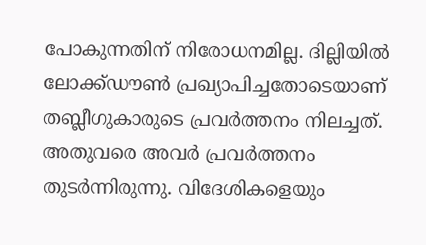പോകുന്നതിന് നിരോധനമില്ല. ദില്ലിയില്‍ ലോക്ക്ഡൗണ്‍ പ്രഖ്യാപിച്ചതോടെയാണ് തബ്ലീഗുകാരുടെ പ്രവര്‍ത്തനം നിലച്ചത്. അതുവരെ അവര്‍ പ്രവര്‍ത്തനം തുടര്‍ന്നിരുന്നു. വിദേശികളെയും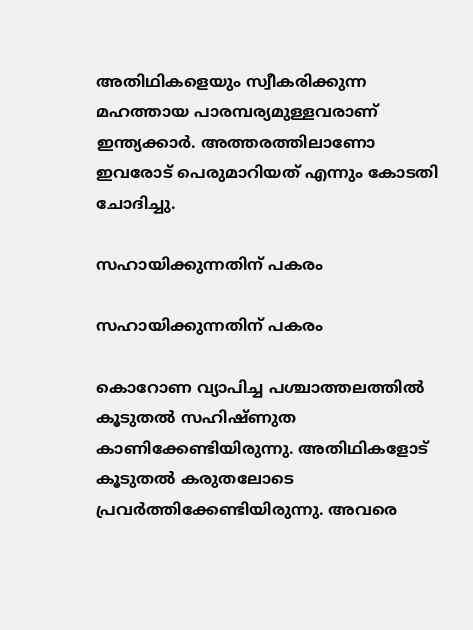അതിഥികളെയും സ്വീകരിക്കുന്ന മഹത്തായ പാരമ്പര്യമുള്ളവരാണ് ഇന്ത്യക്കാര്‍. അത്തരത്തിലാണോ ഇവരോട് പെരുമാറിയത് എന്നും കോടതി ചോദിച്ചു.

സഹായിക്കുന്നതിന് പകരം

സഹായിക്കുന്നതിന് പകരം

കൊറോണ വ്യാപിച്ച പശ്ചാത്തലത്തില്‍ കൂടുതല്‍ സഹിഷ്ണുത കാണിക്കേണ്ടിയിരുന്നു. അതിഥികളോട് കൂടുതല്‍ കരുതലോടെ പ്രവര്‍ത്തിക്കേണ്ടിയിരുന്നു. അവരെ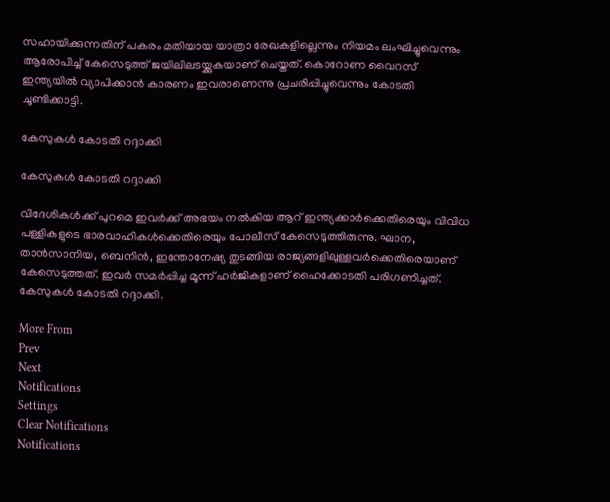സഹായിക്കുന്നതിന് പകരം മതിയായ യാത്രാ രേഖകളില്ലെന്നും നിയമം ലംഘിച്ചുവെന്നും ആരോപിച്ച് കേസെടുത്ത് ജയിലിലടയ്ക്കുകയാണ് ചെയ്തത്. കൊറോണ വൈറസ് ഇന്ത്യയില്‍ വ്യാപിക്കാന്‍ കാരണം ഇവരാണെന്നു പ്രചരിപ്പിച്ചുവെന്നും കോടതി ചൂണ്ടിക്കാട്ടി.

കേസുകള്‍ കോടതി റദ്ദാക്കി

കേസുകള്‍ കോടതി റദ്ദാക്കി

വിദേശികള്‍ക്ക് പുറമെ ഇവര്‍ക്ക് അഭയം നല്‍കിയ ആറ് ഇന്ത്യക്കാര്‍ക്കെതിരെയും വിവിധ പള്ളികളുടെ ഭാരവാഹികള്‍ക്കെതിരെയും പോലീസ് കേസെടുത്തിരുന്നു. ഘാന, താന്‍സാനിയ, ബെനിന്‍, ഇന്തോനേഷ്യ തുടങ്ങിയ രാജ്യങ്ങളിലുള്ളവര്‍ക്കെതിരെയാണ് കേസെടുത്തത്. ഇവര്‍ സമര്‍പ്പിച്ച മൂന്ന് ഹര്‍ജികളാണ് ഹൈക്കോടതി പരിഗണിച്ചത്. കേസുകള്‍ കോടതി റദ്ദാക്കി.

More From
Prev
Next
Notifications
Settings
Clear Notifications
Notifications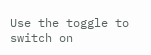Use the toggle to switch on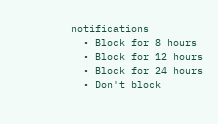notifications
  • Block for 8 hours
  • Block for 12 hours
  • Block for 24 hours
  • Don't block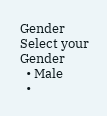Gender
Select your Gender
  • Male
  •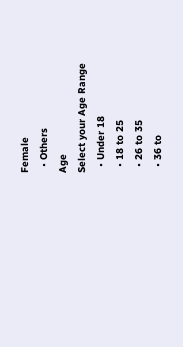Female
  • Others
Age
Select your Age Range
  • Under 18
  • 18 to 25
  • 26 to 35
  • 36 to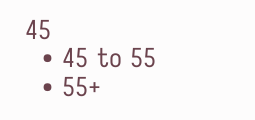45
  • 45 to 55
  • 55+